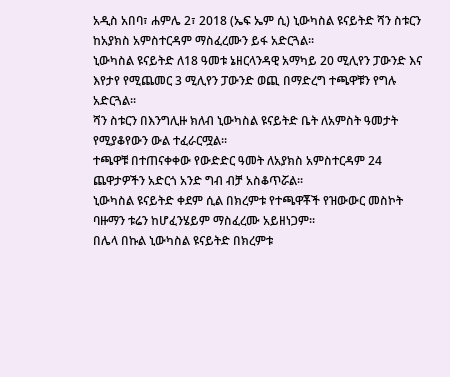አዲስ አበባ፣ ሐምሌ 2፣ 2018 (ኤፍ ኤም ሲ) ኒውካስል ዩናይትድ ሻን ስቱርን ከአያክስ አምስተርዳም ማስፈረሙን ይፋ አድርጓል፡፡
ኒውካስል ዩናይትድ ለ18 ዓመቱ ኔዘርላንዳዊ አማካይ 20 ሚሊየን ፓውንድ እና እየታየ የሚጨመር 3 ሚሊየን ፓውንድ ወጪ በማድረግ ተጫዋቹን የግሉ አድርጓል፡፡
ሻን ስቱርን በእንግሊዙ ክለብ ኒውካስል ዩናይትድ ቤት ለአምስት ዓመታት የሚያቆየውን ውል ተፈራርሟል፡፡
ተጫዋቹ በተጠናቀቀው የውድድር ዓመት ለአያክስ አምስተርዳም 24 ጨዋታዎችን አድርጎ አንድ ግብ ብቻ አስቆጥሯል፡፡
ኒውካስል ዩናይትድ ቀደም ሲል በክረምቱ የተጫዋቾች የዝውውር መስኮት ባዙማን ቱሬን ከሆፈንሄይም ማስፈረሙ አይዘነጋም፡፡
በሌላ በኩል ኒውካስል ዩናይትድ በክረምቱ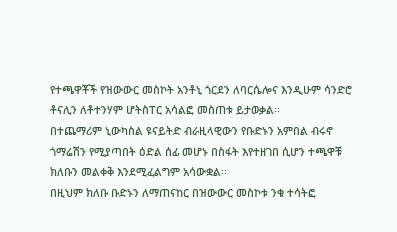የተጫዋቾች የዝውውር መስኮት አንቶኒ ጎርደን ለባርሴሎና እንዲሁም ሳንድሮ ቶናሊን ለቶተንሃም ሆትስፐር አሳልፎ መስጠቱ ይታወቃል፡፡
በተጨማሪም ኒውካስል ዩናይትድ ብራዚላዊውን የቡድኑን አምበል ብሩኖ ጎማሬሽን የሚያጣበት ዕድል ሰፊ መሆኑ በስፋት እየተዘገበ ሲሆን ተጫዋቹ ክለቡን መልቀቅ እንደሚፈልግም አሳውቋል፡፡
በዚህም ክለቡ ቡድኑን ለማጠናከር በዝውውር መስኮቱ ንቁ ተሳትፎ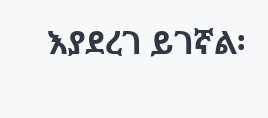እያደረገ ይገኛል፡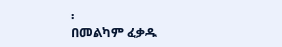፡
በመልካም ፈቃዱ